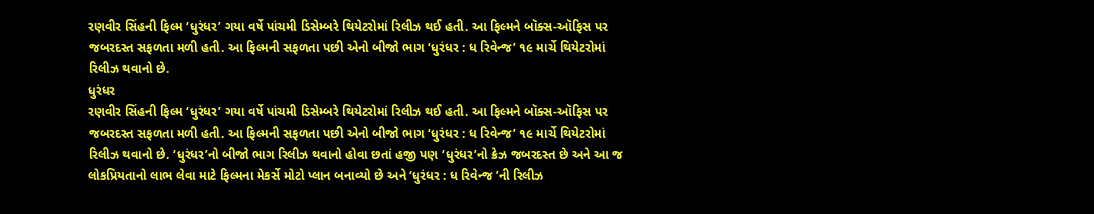રણવીર સિંહની ફિલ્મ ‘ધુરંધર’ ગયા વર્ષે પાંચમી ડિસેમ્બરે થિયેટરોમાં રિલીઝ થઈ હતી. આ ફિલ્મને બૉક્સ-ઑફિસ પર જબરદસ્ત સફળતા મળી હતી. આ ફિલ્મની સફળતા પછી એનો બીજો ભાગ ‘ધુરંધર : ધ રિવેન્જ’ ૧૯ માર્ચે થિયેટરોમાં રિલીઝ થવાનો છે.
ધુરંધર
રણવીર સિંહની ફિલ્મ ‘ધુરંધર’ ગયા વર્ષે પાંચમી ડિસેમ્બરે થિયેટરોમાં રિલીઝ થઈ હતી. આ ફિલ્મને બૉક્સ-ઑફિસ પર જબરદસ્ત સફળતા મળી હતી. આ ફિલ્મની સફળતા પછી એનો બીજો ભાગ ‘ધુરંધર : ધ રિવેન્જ’ ૧૯ માર્ચે થિયેટરોમાં રિલીઝ થવાનો છે. ‘ધુરંધર’નો બીજો ભાગ રિલીઝ થવાનો હોવા છતાં હજી પણ ‘ધુરંધર’નો ક્રેઝ જબરદસ્ત છે અને આ જ લોકપ્રિયતાનો લાભ લેવા માટે ફિલ્મના મેકર્સે મોટો પ્લાન બનાવ્યો છે અને ‘ધુરંધર : ધ રિવેન્જ ’ની રિલીઝ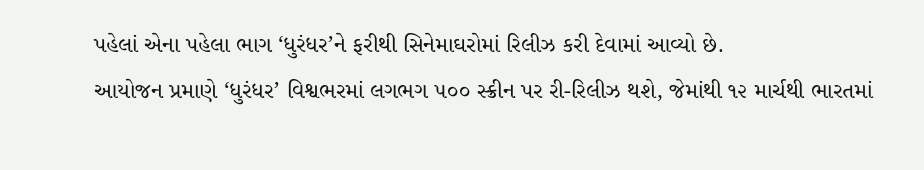પહેલાં એના પહેલા ભાગ ‘ધુરંધર’ને ફરીથી સિનેમાઘરોમાં રિલીઝ કરી દેવામાં આવ્યો છે.
આયોજન પ્રમાણે ‘ધુરંધર’ વિશ્વભરમાં લગભગ ૫૦૦ સ્ક્રીન પર રી-રિલીઝ થશે, જેમાંથી ૧૨ માર્ચથી ભારતમાં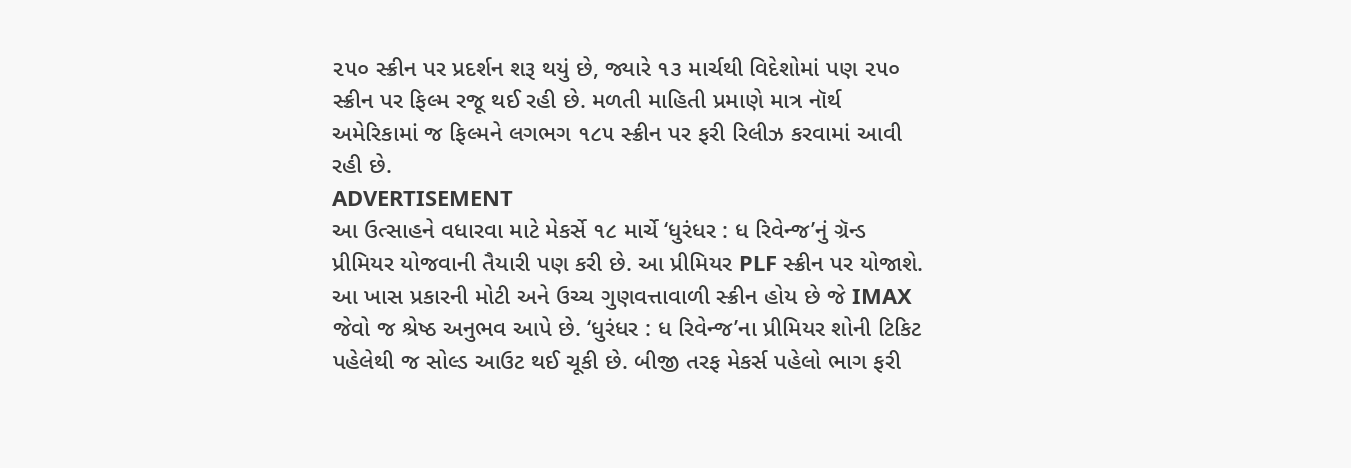૨૫૦ સ્ક્રીન પર પ્રદર્શન શરૂ થયું છે, જ્યારે ૧૩ માર્ચથી વિદેશોમાં પણ ૨૫૦ સ્ક્રીન પર ફિલ્મ રજૂ થઈ રહી છે. મળતી માહિતી પ્રમાણે માત્ર નૉર્થ અમેરિકામાં જ ફિલ્મને લગભગ ૧૮૫ સ્ક્રીન પર ફરી રિલીઝ કરવામાં આવી રહી છે.
ADVERTISEMENT
આ ઉત્સાહને વધારવા માટે મેકર્સે ૧૮ માર્ચે ‘ધુરંધર : ધ રિવેન્જ’નું ગ્રૅન્ડ પ્રીમિયર યોજવાની તૈયારી પણ કરી છે. આ પ્રીમિયર PLF સ્ક્રીન પર યોજાશે. આ ખાસ પ્રકારની મોટી અને ઉચ્ચ ગુણવત્તાવાળી સ્ક્રીન હોય છે જે IMAX જેવો જ શ્રેષ્ઠ અનુભવ આપે છે. ‘ધુરંધર : ધ રિવેન્જ’ના પ્રીમિયર શોની ટિકિટ પહેલેથી જ સોલ્ડ આઉટ થઈ ચૂકી છે. બીજી તરફ મેકર્સ પહેલો ભાગ ફરી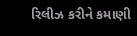રિલીઝ કરીને કમાણી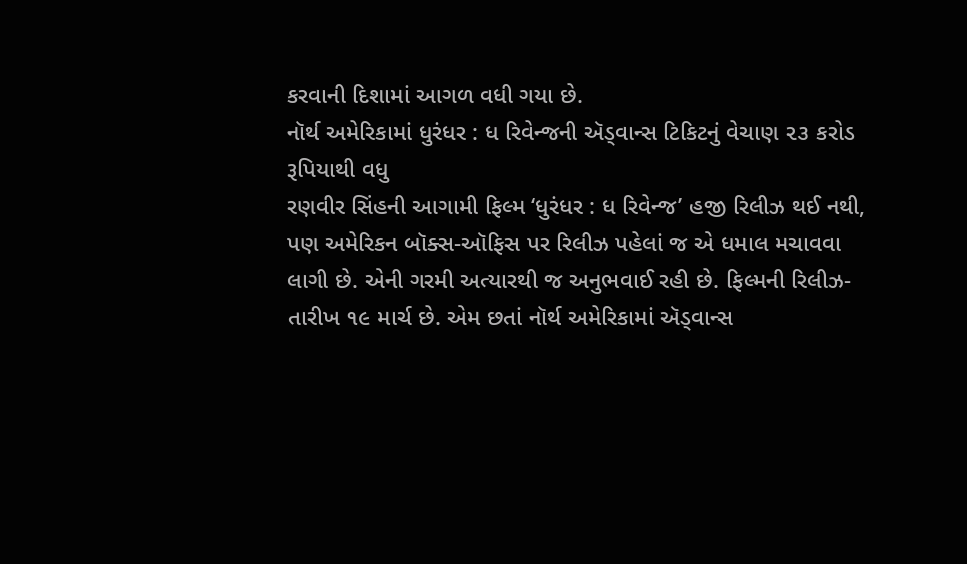કરવાની દિશામાં આગળ વધી ગયા છે.
નૉર્થ અમેરિકામાં ધુરંધર : ધ રિવેન્જની ઍડ્વાન્સ ટિકિટનું વેચાણ ૨૩ કરોડ રૂપિયાથી વધુ
રણવીર સિંહની આગામી ફિલ્મ ‘ધુરંધર : ધ રિવેન્જ’ હજી રિલીઝ થઈ નથી, પણ અમેરિકન બૉક્સ-ઑફિસ પર રિલીઝ પહેલાં જ એ ધમાલ મચાવવા લાગી છે. એની ગરમી અત્યારથી જ અનુભવાઈ રહી છે. ફિલ્મની રિલીઝ-તારીખ ૧૯ માર્ચ છે. એમ છતાં નૉર્થ અમેરિકામાં ઍડ્વાન્સ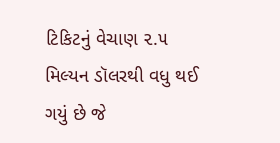ટિકિટનું વેચાણ ૨.૫ મિલ્યન ડૉલરથી વધુ થઈ ગયું છે જે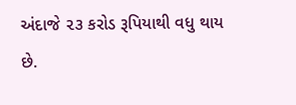અંદાજે ૨૩ કરોડ રૂપિયાથી વધુ થાય છે.